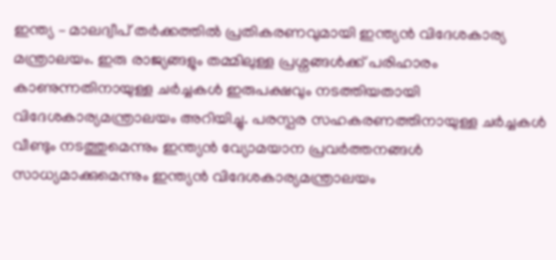ഇന്ത്യ – മാലദ്വീപ് തർക്കത്തിൽ പ്രതികരണവുമായി ഇന്ത്യൻ വിദേശകാര്യ മന്ത്രാലയം. ഇരു രാജ്യങ്ങളും തമ്മിലുള്ള പ്രശ്നങ്ങൾക്ക് പരിഹാരം കാണുന്നതിനായുള്ള ചർച്ചകൾ ഇരുപക്ഷവും നടത്തിയതായി വിദേശകാര്യമന്ത്രാലയം അറിയിച്ചു. പരസ്പര സഹകരണത്തിനായുള്ള ചർച്ചകൾ വീണ്ടും നടത്തുമെന്നും ഇന്ത്യൻ വ്യോമയാന പ്രവർത്തനങ്ങൾ സാധ്യമാക്കുമെന്നും ഇന്ത്യൻ വിദേശകാര്യമന്ത്രാലയം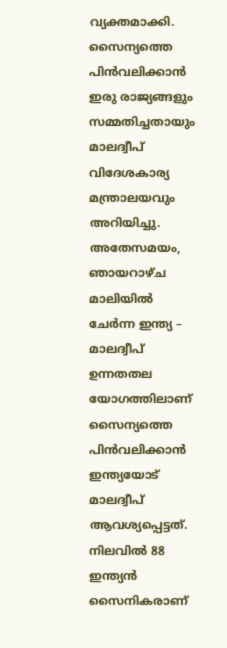വ്യക്തമാക്കി. സൈന്യത്തെ പിൻവലിക്കാൻ ഇരു രാജ്യങ്ങളും സമ്മതിച്ചതായും മാലദ്വീപ് വിദേശകാര്യ മന്ത്രാലയവും അറിയിച്ചു.
അതേസമയം, ഞായറാഴ്ച മാലിയിൽ ചേർന്ന ഇന്ത്യ – മാലദ്വീപ് ഉന്നതതല യോഗത്തിലാണ് സൈന്യത്തെ പിൻവലിക്കാൻ ഇന്ത്യയോട് മാലദ്വീപ് ആവശ്യപ്പെട്ടത്. നിലവിൽ 88 ഇന്ത്യൻ സൈനികരാണ്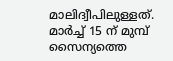മാലിദ്വീപിലുള്ളത്. മാർച്ച് 15 ന് മുമ്പ് സൈന്യത്തെ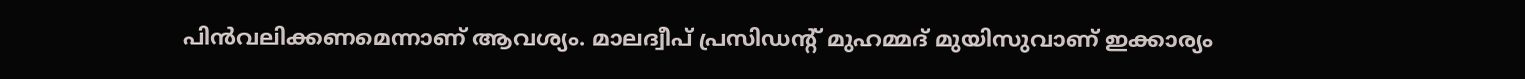പിൻവലിക്കണമെന്നാണ് ആവശ്യം. മാലദ്വീപ് പ്രസിഡന്റ് മുഹമ്മദ് മുയിസുവാണ് ഇക്കാര്യം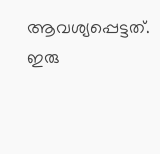ആവശ്യപ്പെട്ടത്. ഇരു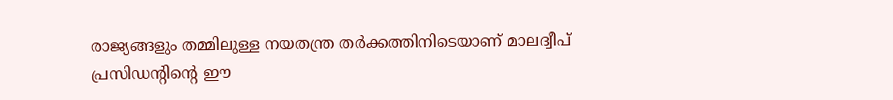രാജ്യങ്ങളും തമ്മിലുള്ള നയതന്ത്ര തർക്കത്തിനിടെയാണ് മാലദ്വീപ് പ്രസിഡന്റിന്റെ ഈ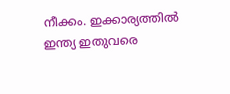നീക്കം. ഇക്കാര്യത്തിൽ ഇന്ത്യ ഇതുവരെ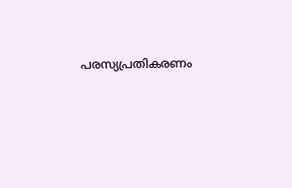പരസ്യപ്രതികരണം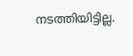നടത്തിയിട്ടില്ല.